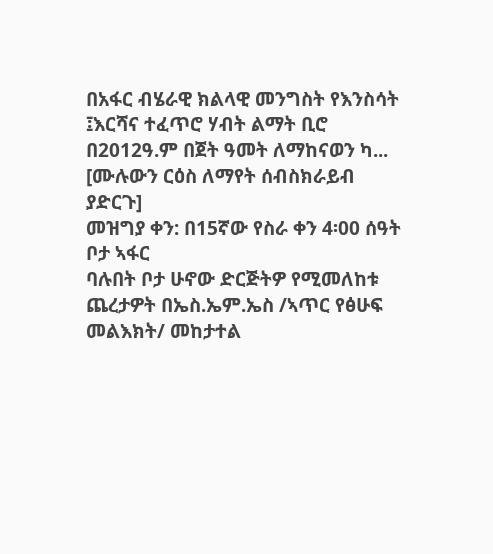በአፋር ብሄራዊ ክልላዊ መንግስት የእንስሳት ፤እርሻና ተፈጥሮ ሃብት ልማት ቢሮ በ2012ዓ.ም በጀት ዓመት ለማከናወን ካ... [ሙሉውን ርዕስ ለማየት ሰብስክራይብ ያድርጉ]
መዝግያ ቀን: በ15ኛው የስራ ቀን 4፡00 ሰዓት
ቦታ ኣፋር
ባሉበት ቦታ ሁኖው ድርጅትዎ የሚመለከቱ ጨረታዎት በኤስ.ኤም.ኤስ /ኣጥር የፅሁፍ መልእክት/ መከታተል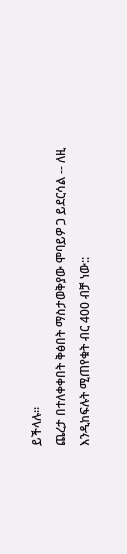ይችላሉ።
ጨረታ በተለቀቀበት ቅፅበት ማስታወቅያው ሞባይዎ ጋ ይደርሳል -- ለዚ እንዲከፍሉት ሚጠየቁት ብር 400 ብቻ ነው::